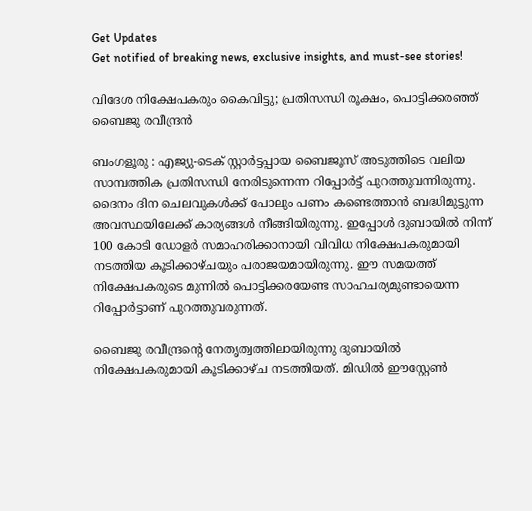Get Updates
Get notified of breaking news, exclusive insights, and must-see stories!

വിദേശ നിക്ഷേപകരും കൈവിട്ടു; പ്രതിസന്ധി രൂക്ഷം, പൊട്ടിക്കരഞ്ഞ് ബൈജു രവീന്ദ്രന്‍

ബംഗളൂരു : എജ്യു-ടെക് സ്റ്റാര്‍ട്ടപ്പായ ബൈജൂസ് അടുത്തിടെ വലിയ സാമ്പത്തിക പ്രതിസന്ധി നേരിടുന്നെന്ന റിപ്പോര്‍ട്ട് പുറത്തുവന്നിരുന്നു. ദൈനം ദിന ചെലവുകള്‍ക്ക് പോലും പണം കണ്ടെത്താന്‍ ബദ്ധിമുട്ടുന്ന അവസ്ഥയിലേക്ക് കാര്യങ്ങള്‍ നീങ്ങിയിരുന്നു. ഇപ്പോള്‍ ദുബായില്‍ നിന്ന് 100 കോടി ഡോളര്‍ സമാഹരിക്കാനായി വിവിധ നിക്ഷേപകരുമായി നടത്തിയ കൂടിക്കാഴ്ചയും പരാജയമായിരുന്നു. ഈ സമയത്ത് നിക്ഷേപകരുടെ മുന്നില്‍ പൊട്ടിക്കരയേണ്ട സാഹചര്യമുണ്ടായെന്ന റിപ്പോര്‍ട്ടാണ് പുറത്തുവരുന്നത്.

ബൈജു രവീന്ദ്രന്റെ നേതൃത്വത്തിലായിരുന്നു ദുബായില്‍ നിക്ഷേപകരുമായി കൂടിക്കാഴ്ച നടത്തിയത്. മിഡില്‍ ഈസ്റ്റേണ്‍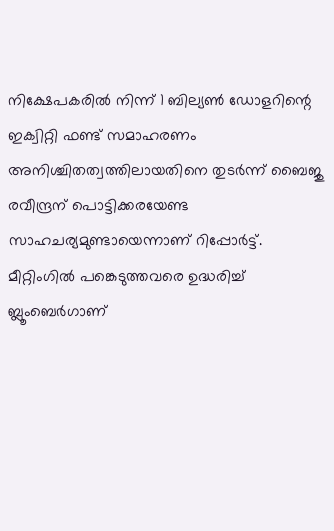നിക്ഷേപകരില്‍ നിന്ന് 1 ബില്യണ്‍ ഡോളറിന്റെ ഇക്വിറ്റി ഫണ്ട് സമാഹരണം അനിശ്ചിതത്വത്തിലായതിനെ തുടര്‍ന്ന് ബൈജു രവീന്ദ്രന് പൊട്ടിക്കരയേണ്ട സാഹചര്യമുണ്ടായെന്നാണ് റിപ്പോര്‍ട്ട്. മീറ്റിംഗില്‍ പങ്കെടുത്തവരെ ഉദ്ധരിച്ച് ബ്ലൂംബെര്‍ഗാണ്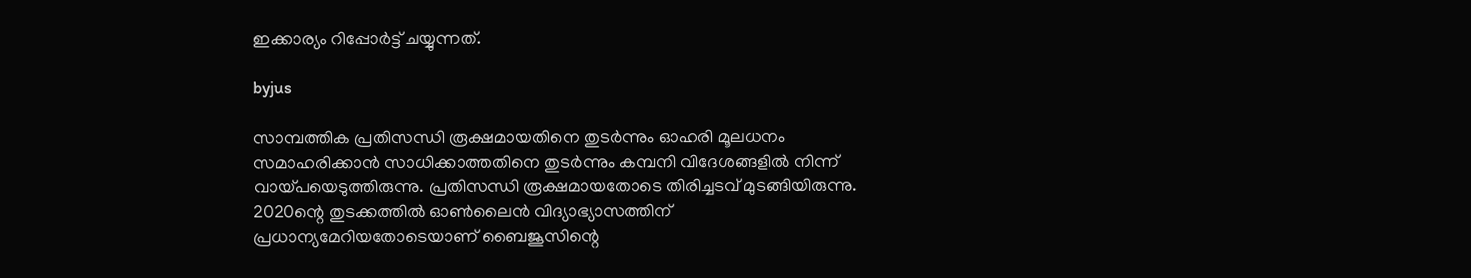ഇക്കാര്യം റിപ്പോര്‍ട്ട് ചയ്യുന്നത്.

byjus

സാമ്പത്തിക പ്രതിസന്ധി രൂക്ഷമായതിനെ തുടര്‍ന്നും ഓഹരി മൂലധനം സമാഹരിക്കാന്‍ സാധിക്കാത്തതിനെ തുടര്‍ന്നും കമ്പനി വിദേശങ്ങളില്‍ നിന്ന് വായ്പയെടുത്തിരുന്നു. പ്രതിസന്ധി രൂക്ഷമായതോടെ തിരിച്ചടവ് മുടങ്ങിയിരുന്നു. 2020ന്റെ തുടക്കത്തില്‍ ഓണ്‍ലൈന്‍ വിദ്യാഭ്യാസത്തിന് പ്രധാന്യമേറിയതോടെയാണ് ബൈജൂസിന്റെ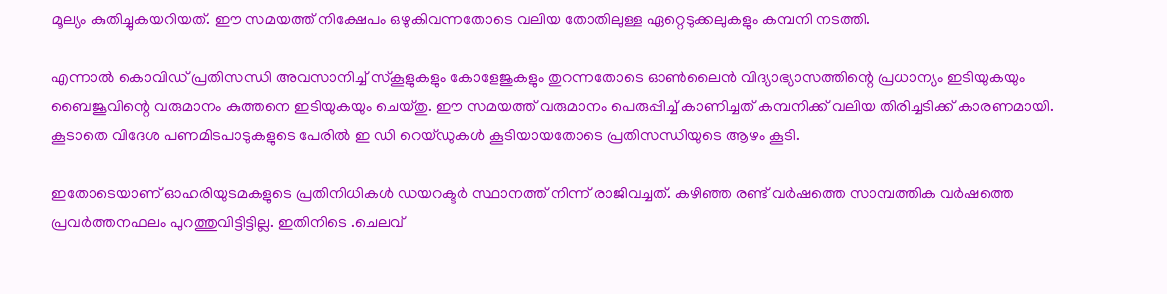മൂല്യം കുതിച്ചുകയറിയത്. ഈ സമയത്ത് നിക്ഷേപം ഒഴുകിവന്നതോടെ വലിയ തോതിലുള്ള ഏറ്റെടുക്കലുകളും കമ്പനി നടത്തി.

എന്നാല്‍ കൊവിഡ് പ്രതിസന്ധി അവസാനിച്ച് സ്‌കൂളുകളും കോളേജുകളും തുറന്നതോടെ ഓണ്‍ലൈന്‍ വിദ്യാഭ്യാസത്തിന്റെ പ്രധാന്യം ഇടിയുകയും ബൈജൂവിന്റെ വരുമാനം കുത്തനെ ഇടിയുകയും ചെയ്തു. ഈ സമയത്ത് വരുമാനം പെരുപ്പിച്ച് കാണിച്ചത് കമ്പനിക്ക് വലിയ തിരിച്ചടിക്ക് കാരണമായി. കൂടാതെ വിദേശ പണമിടപാടുകളുടെ പേരില്‍ ഇ ഡി റെയ്ഡുകള്‍ കൂടിയായതോടെ പ്രതിസന്ധിയുടെ ആഴം കൂടി.

ഇതോടെയാണ് ഓഹരിയുടമകളുടെ പ്രതിനിധികള്‍ ഡയറക്ടര്‍ സ്ഥാനത്ത് നിന്ന് രാജിവച്ചത്. കഴിഞ്ഞ രണ്ട് വര്‍ഷത്തെ സാമ്പത്തിക വര്‍ഷത്തെ പ്രവര്‍ത്തനഫലം പുറത്തുവിട്ടിട്ടില്ല. ഇതിനിടെ .ചെലവ്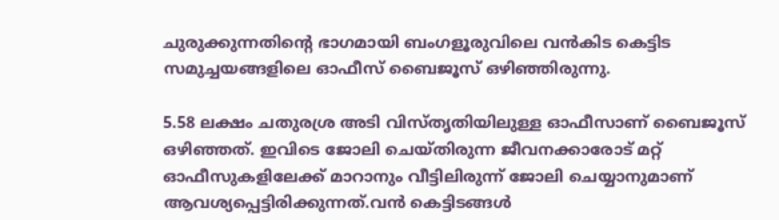ചുരുക്കുന്നതിന്റെ ഭാഗമായി ബംഗളൂരുവിലെ വന്‍കിട കെട്ടിട സമുച്ചയങ്ങളിലെ ഓഫീസ് ബൈജൂസ് ഒഴിഞ്ഞിരുന്നു.

5.58 ലക്ഷം ചതുരശ്ര അടി വിസ്തൃതിയിലുള്ള ഓഫീസാണ് ബൈജൂസ് ഒഴിഞ്ഞത്. ഇവിടെ ജോലി ചെയ്തിരുന്ന ജീവനക്കാരോട് മറ്റ് ഓഫീസുകളിലേക്ക് മാറാനും വീട്ടിലിരുന്ന് ജോലി ചെയ്യാനുമാണ് ആവശ്യപ്പെട്ടിരിക്കുന്നത്.വന്‍ കെട്ടിടങ്ങള്‍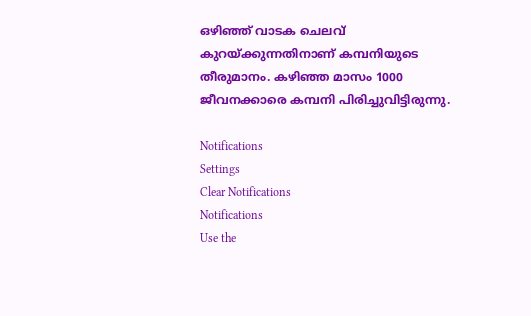ഒഴിഞ്ഞ് വാടക ചെലവ് കുറയ്ക്കുന്നതിനാണ് കമ്പനിയുടെ തീരുമാനം. കഴിഞ്ഞ മാസം 1000 ജീവനക്കാരെ കമ്പനി പിരിച്ചുവിട്ടിരുന്നു.

Notifications
Settings
Clear Notifications
Notifications
Use the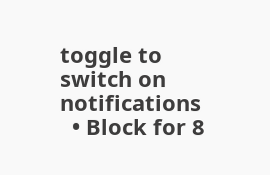toggle to switch on notifications
  • Block for 8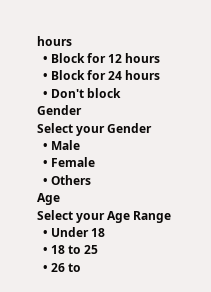hours
  • Block for 12 hours
  • Block for 24 hours
  • Don't block
Gender
Select your Gender
  • Male
  • Female
  • Others
Age
Select your Age Range
  • Under 18
  • 18 to 25
  • 26 to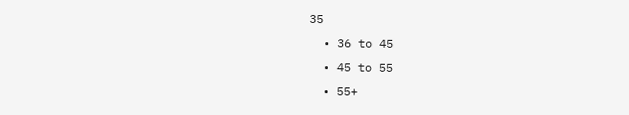35
  • 36 to 45
  • 45 to 55
  • 55+